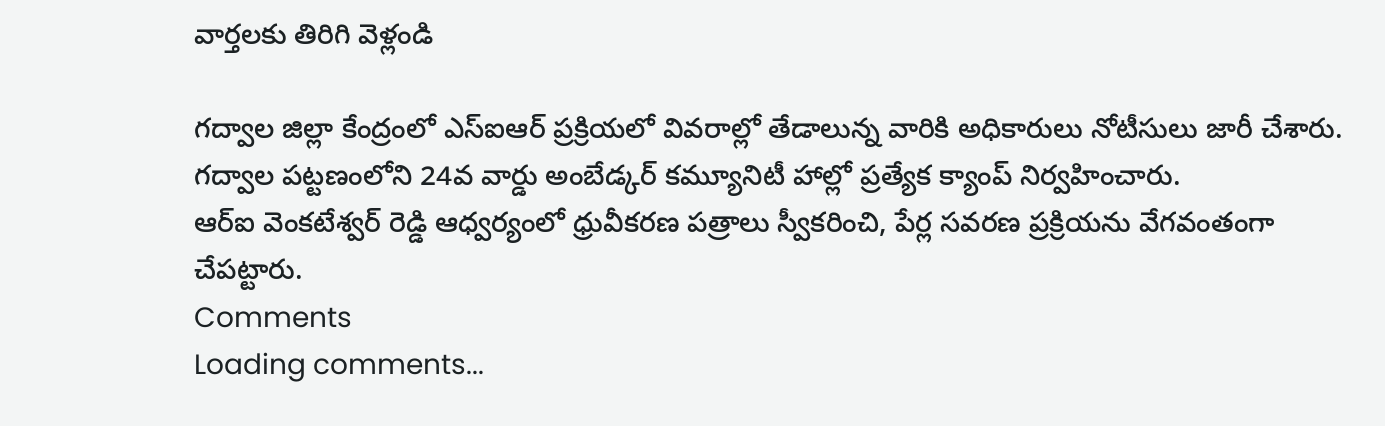వార్తలకు తిరిగి వెళ్లండి

గద్వాల జిల్లా కేంద్రంలో ఎస్ఐఆర్ ప్రక్రియలో వివరాల్లో తేడాలున్న వారికి అధికారులు నోటీసులు జారీ చేశారు. గద్వాల పట్టణంలోని 24వ వార్డు అంబేడ్కర్ కమ్యూనిటీ హాల్లో ప్రత్యేక క్యాంప్ నిర్వహించారు.
ఆర్ఐ వెంకటేశ్వర్ రెడ్డి ఆధ్వర్యంలో ధ్రువీకరణ పత్రాలు స్వీకరించి, పేర్ల సవరణ ప్రక్రియను వేగవంతంగా చేపట్టారు.
Comments
Loading comments...